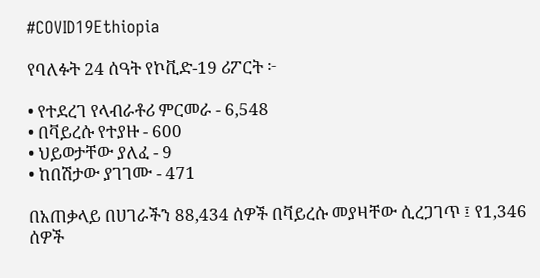#COVID19Ethiopia

የባለፉት 24 ሰዓት የኮቪድ-19 ሪፖርት ፦

• የተደረገ የላብራቶሪ ምርመራ - 6,548
• በቫይረሱ የተያዙ - 600
• ህይወታቸው ያለፈ - 9
• ከበሽታው ያገገሙ - 471

በአጠቃላይ በሀገራችን 88,434 ሰዎች በቫይረሱ መያዛቸው ሲረጋገጥ ፤ የ1,346 ሰዎች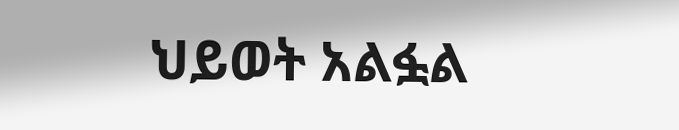ህይወት አልፏል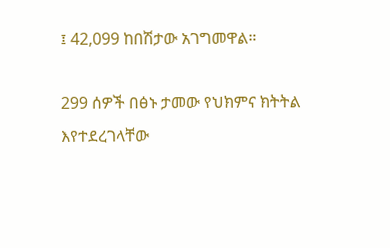፤ 42,099 ከበሽታው አገግመዋል።

299 ሰዎች በፅኑ ታመው የህክምና ክትትል እየተደረገላቸው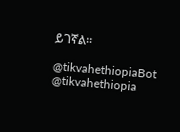ይገኛል።

@tikvahethiopiaBot @tikvahethiopia